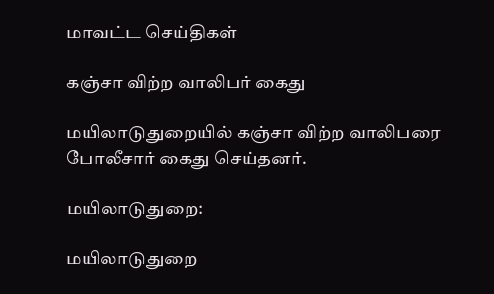மாவட்ட செய்திகள்

கஞ்சா விற்ற வாலிபர் கைது

மயிலாடுதுறையில் கஞ்சா விற்ற வாலிபரை போலீசார் கைது செய்தனர்.

மயிலாடுதுறை:

மயிலாடுதுறை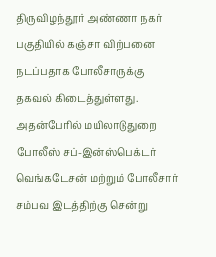திருவிழந்தூர் அண்ணா நகர் பகுதியில் கஞ்சா விற்பனை நடப்பதாக போலீசாருக்கு தகவல் கிடைத்துள்ளது. அதன்பேரில் மயிலாடுதுறை போலீஸ் சப்-இன்ஸ்பெக்டர் வெங்கடேசன் மற்றும் போலீசார் சம்பவ இடத்திற்கு சென்று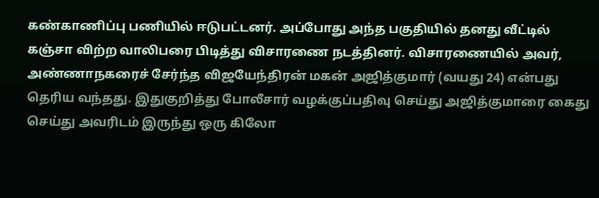கண்காணிப்பு பணியில் ஈடுபட்டனர். அப்போது அந்த பகுதியில் தனது வீட்டில் கஞ்சா விற்ற வாலிபரை பிடித்து விசாரணை நடத்தினர். விசாரணையில் அவர், அண்ணாநகரைச் சேர்ந்த விஜயேந்திரன் மகன் அஜித்குமார் (வயது 24) என்பது தெரிய வந்தது. இதுகுறித்து போலீசார் வழக்குப்பதிவு செய்து அஜித்குமாரை கைது செய்து அவரிடம் இருந்து ஒரு கிலோ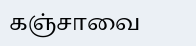கஞ்சாவை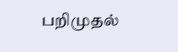பறிமுதல்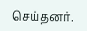செய்தனர்.